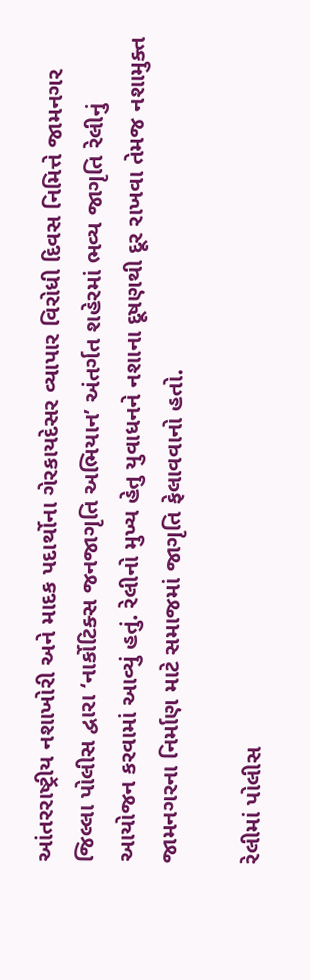આંતરરાષ્ટ્રીય નશાખોરી અને માદક પદાર્થોના ગેરકાયદેસર વ્યાપાર વિરોધી દિવસ નિમિત્તે જામનગર જિલ્લા પોલીસ દ્વારા ‘નાર્કોટિક્સ જનજાગૃતિ અભિયાન’ અંતર્ગત શહેરમાં ભવ્ય જાગૃતિ રેલીનું આયોજન કરવામાં આવ્યું હતું. રેલીનો મુખ્ય હેતુ યુવાધનને નશાના દૂષણથી દૂર રાખવા તેમજ નશામુક્ત જામનગરના નિર્માણ માટે સમાજમાં જાગૃતિ ફેલાવવાનો હતો.

રેલીમાં પોલીસ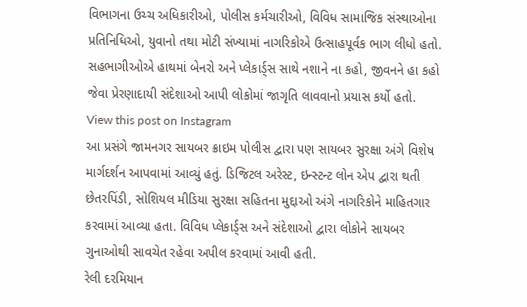વિભાગના ઉચ્ચ અધિકારીઓ, પોલીસ કર્મચારીઓ, વિવિધ સામાજિક સંસ્થાઓના પ્રતિનિધિઓ, યુવાનો તથા મોટી સંખ્યામાં નાગરિકોએ ઉત્સાહપૂર્વક ભાગ લીધો હતો. સહભાગીઓએ હાથમાં બેનરો અને પ્લેકાર્ડ્સ સાથે નશાને ના કહો, જીવનને હા કહો જેવા પ્રેરણાદાયી સંદેશાઓ આપી લોકોમાં જાગૃતિ લાવવાનો પ્રયાસ કર્યો હતો.
View this post on Instagram
આ પ્રસંગે જામનગર સાયબર ક્રાઇમ પોલીસ દ્વારા પણ સાયબર સુરક્ષા અંગે વિશેષ માર્ગદર્શન આપવામાં આવ્યું હતું. ડિજિટલ અરેસ્ટ, ઇન્સ્ટન્ટ લોન એપ દ્વારા થતી છેતરપિંડી, સોશિયલ મીડિયા સુરક્ષા સહિતના મુદ્દાઓ અંગે નાગરિકોને માહિતગાર કરવામાં આવ્યા હતા. વિવિધ પ્લેકાર્ડ્સ અને સંદેશાઓ દ્વારા લોકોને સાયબર ગુનાઓથી સાવચેત રહેવા અપીલ કરવામાં આવી હતી.
રેલી દરમિયાન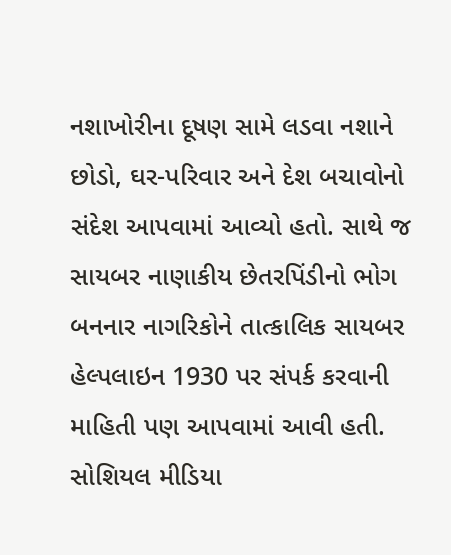નશાખોરીના દૂષણ સામે લડવા નશાને છોડો, ઘર-પરિવાર અને દેશ બચાવોનો સંદેશ આપવામાં આવ્યો હતો. સાથે જ સાયબર નાણાકીય છેતરપિંડીનો ભોગ બનનાર નાગરિકોને તાત્કાલિક સાયબર હેલ્પલાઇન 1930 પર સંપર્ક કરવાની માહિતી પણ આપવામાં આવી હતી. સોશિયલ મીડિયા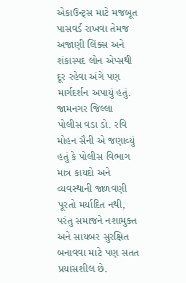એકાઉન્ટ્સ માટે મજબૂત પાસવર્ડ રાખવા તેમજ અજાણી લિંક્સ અને શંકાસ્પદ લોન એપ્સથી દૂર રહેવા અંગે પણ માર્ગદર્શન અપાયું હતું.
જામનગર જિલ્લા પોલીસ વડા ડો. રવિ મોહન સૈની એ જણાવ્યું હતું કે પોલીસ વિભાગ માત્ર કાયદો અને વ્યવસ્થાની જાળવણી પૂરતો મર્યાદિત નથી, પરંતુ સમાજને નશામુક્ત અને સાયબર સુરક્ષિત બનાવવા માટે પણ સતત પ્રયાસશીલ છે.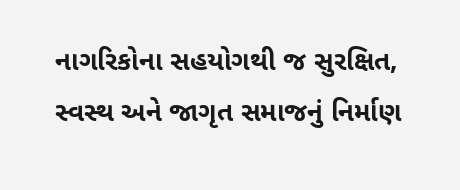નાગરિકોના સહયોગથી જ સુરક્ષિત, સ્વસ્થ અને જાગૃત સમાજનું નિર્માણ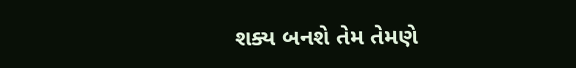શક્ય બનશે તેમ તેમણે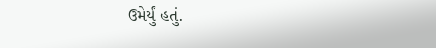ઉમેર્યું હતું.